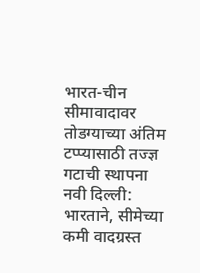भारत-चीन सीमावादावर तोडग्याच्या अंतिम टप्प्यासाठी तज्ज्ञ गटाची स्थापना
नवी दिल्ली: भारताने, सीमेच्या कमी वादग्रस्त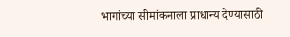भागांच्या सीमांकनाला प्राधान्य देण्यासाठी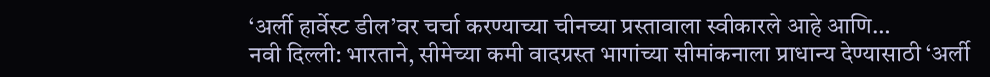‘अर्ली हार्वेस्ट डील’वर चर्चा करण्याच्या चीनच्या प्रस्तावाला स्वीकारले आहे आणि…
नवी दिल्ली: भारताने, सीमेच्या कमी वादग्रस्त भागांच्या सीमांकनाला प्राधान्य देण्यासाठी ‘अर्ली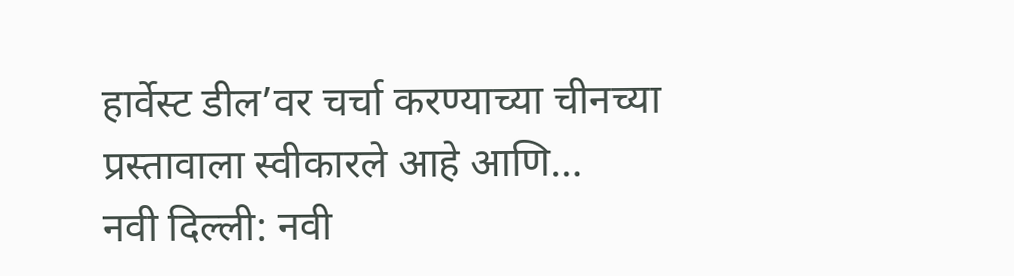हार्वेस्ट डील’वर चर्चा करण्याच्या चीनच्या प्रस्तावाला स्वीकारले आहे आणि…
नवी दिल्ली: नवी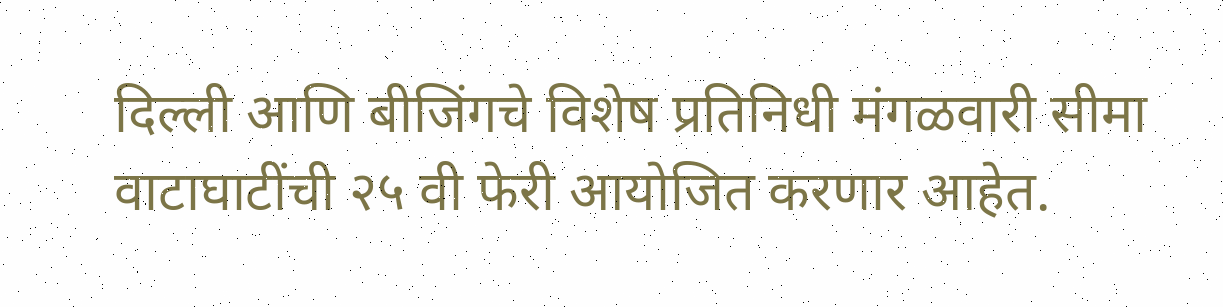दिल्ली आणि बीजिंगचे विशेष प्रतिनिधी मंगळवारी सीमा वाटाघाटींची २५ वी फेरी आयोजित करणार आहेत.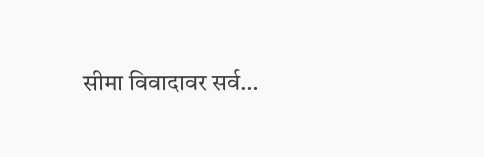सीमा विवादावर सर्व…